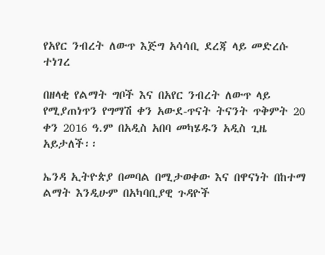የአየር ንብረት ለውጥ እጅግ አሳሳቢ ደረጃ ላይ መድረሱ ተነገረ

በዘላቂ የልማት ግቦች እና በአየር ንብረት ለውጥ ላይ የሚያጠነጥን የግማሽ ቀን አውደ-ጥናት ትናንት ጥቅምት 20 ቀን 2016 ዓ.ም በአዲስ አበባ መካሄዱን አዲስ ጊዜ አይታለች፡፡

ኤንዳ ኢትዮጵያ በመባል በሚታወቀው እና በዋናነት በከተማ ልማት እንዲሁም በአካባቢያዊ ጉዳዮች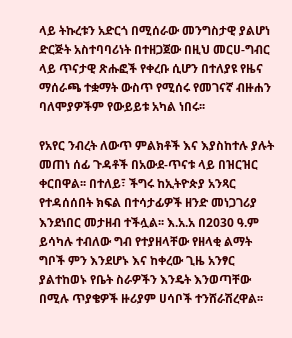ላይ ትኩረቱን አድርጎ በሚሰራው መንግስታዊ ያልሆነ ድርጅት አስተባባሪነት በተዘጋጀው በዚህ መርሀ-ግብር ላይ ጥናታዊ ጽሑፎች የቀረቡ ሲሆን በተለያዩ የዜና ማሰራጫ ተቋማት ውስጥ የሚሰሩ የመገናኛ ብዙሐን ባለሞያዎችም የውይይቱ አካል ነበሩ፡፡

የአየር ንብረት ለውጥ ምልክቶች እና እያስከተሉ ያሉት መጠነ ሰፊ ጉዳቶች በአውደ-ጥናቱ ላይ በዝርዝር ቀርበዋል፡፡ በተለይ፣ ችግሩ ከኢትዮጵያ አንጻር የተዳሰሰበት ክፍል በተሳታፊዎች ዘንድ መነጋገሪያ እንደነበር መታዘብ ተችሏል፡፡ እ.አ.አ በ2030 ዓ.ም ይሳካሉ ተብለው ግብ የተያዘላቸው የዘላቂ ልማት ግቦች ምን እንደሆኑ እና ከቀረው ጊዜ አንፃር ያልተከወኑ የቤት ስራዎችን እንዴት እንወጣቸው በሚሉ ጥያቄዎች ዙሪያም ሀሳቦች ተንሸራሽረዋል፡፡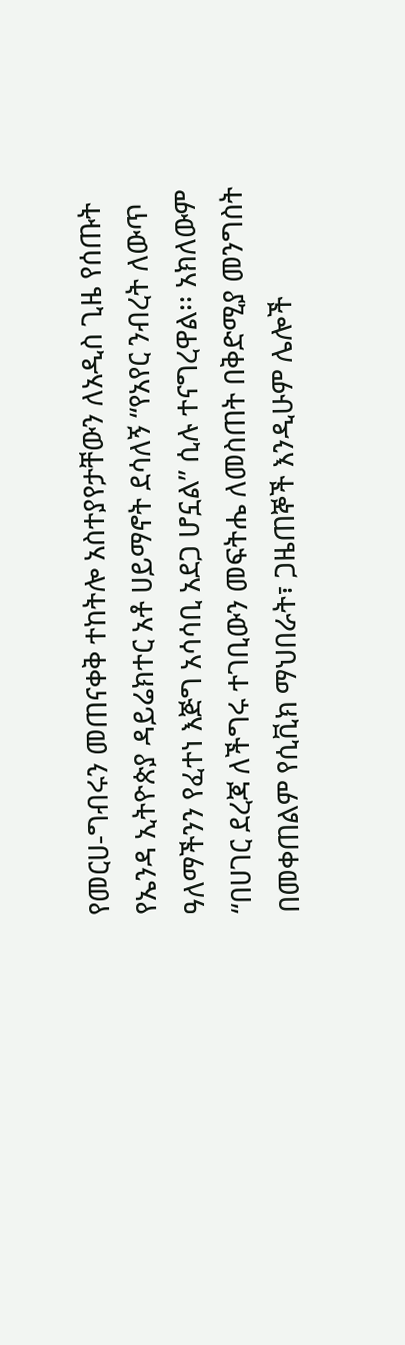የመርሀ-ግብሩን መጠናቀቅ ተከትሎ አስተያየታቸውን ለአዲስ ጊዜ የሰጡት የኤንዳ ኢትዮጵያ ዳይሬክተር አቶ ሀይማኖት ደሳለኝ “የአየር ንብረት ለውጥ ዓለማችንን የፈተነ እጅግ አሳሳቢ አደጋ ሆኗል” ሲሉ ተናግረዋል፡፡ አክለውም “በሀገር ደረጃ ለችግሩ ተገቢውን መፍትሔ ለመስጠት በቅድሚያ መንግስት በመቀጠልም የሲቪክ ማህበራት፣ ጋዜጠኞች እንዲሁም ሌሎች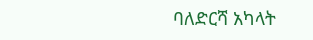ባለድርሻ አካላት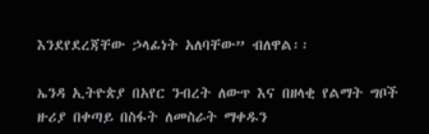እንደየደረጃቸው ኃላፊነት አለባቸው” ብለዋል፡፡

ኤንዳ ኢትዮጵያ በአየር ንብረት ለውጥ እና በዘላቂ የልማት ግቦች ዙሪያ በቀጣይ በስፋት ለመስራት ማቀዱን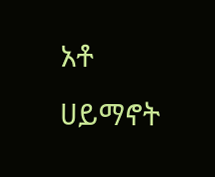አቶ ሀይማኖት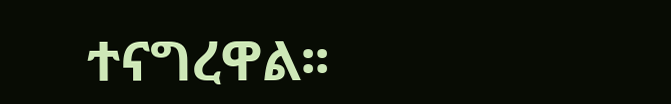ተናግረዋል፡፡